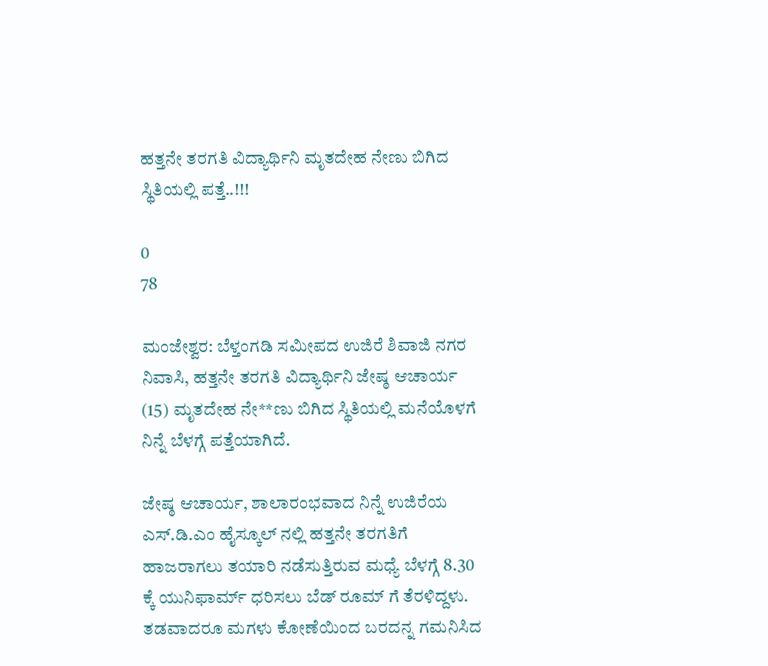ಹತ್ತನೇ ತರಗತಿ ವಿದ್ಯಾರ್ಥಿನಿ ಮೃತದೇಹ ನೇಣು ಬಿಗಿದ ಸ್ಥಿತಿಯಲ್ಲಿ ಪತ್ತೆ..!!!

0
78

ಮಂಜೇಶ್ವರ: ಬೆಳ್ತಂಗಡಿ ಸಮೀಪದ ಉಜಿರೆ ಶಿವಾಜಿ ನಗರ ನಿವಾಸಿ, ಹತ್ತನೇ ತರಗತಿ ವಿದ್ಯಾರ್ಥಿನಿ ಜೇಷ್ಠ ಆಚಾರ್ಯ (15) ಮೃತದೇಹ ನೇ**ಣು ಬಿಗಿದ ಸ್ಥಿತಿಯಲ್ಲಿ ಮನೆಯೊಳಗೆ ನಿನ್ನೆ ಬೆಳಗ್ಗೆ ಪತ್ತೆಯಾಗಿದೆ.

ಜೇಷ್ಠ ಆಚಾರ್ಯ, ಶಾಲಾರಂಭವಾದ ನಿನ್ನೆ ಉಜಿರೆಯ ಎಸ್.ಡಿ.ಎಂ ಹೈಸ್ಕೂಲ್ ನಲ್ಲಿ ಹತ್ತನೇ ತರಗತಿಗೆ ಹಾಜರಾಗಲು ತಯಾರಿ ನಡೆಸುತ್ತಿರುವ ಮಧ್ಯೆ ಬೆಳಗ್ಗೆ 8.30 ಕ್ಕೆ ಯುನಿಫಾರ್ಮ್ ಧರಿಸಲು ಬೆಡ್ ರೂಮ್ ಗೆ ತೆರಳಿದ್ದಳು. ತಡವಾದರೂ ಮಗಳು ಕೋಣೆಯಿಂದ ಬರದನ್ನ ಗಮನಿಸಿದ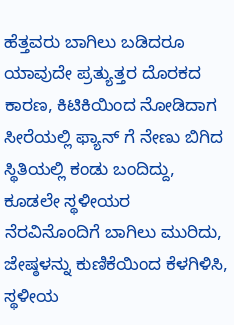ಹೆತ್ತವರು ಬಾಗಿಲು ಬಡಿದರೂ ಯಾವುದೇ ಪ್ರತ್ಯುತ್ತರ ದೊರಕದ ಕಾರಣ, ಕಿಟಿಕಿಯಿಂದ ನೋಡಿದಾಗ ಸೀರೆಯಲ್ಲಿ ಫ್ಯಾನ್ ಗೆ ನೇಣು ಬಿಗಿದ ಸ್ಥಿತಿಯಲ್ಲಿ ಕಂಡು ಬಂದಿದ್ದು, ಕೂಡಲೇ ಸ್ಥಳೀಯರ ನೆರವಿನೊಂದಿಗೆ ಬಾಗಿಲು ಮುರಿದು, ಜೇಷ್ಠಳನ್ನು ಕುಣಿಕೆಯಿಂದ ಕೆಳಗಿಳಿಸಿ, ಸ್ಥಳೀಯ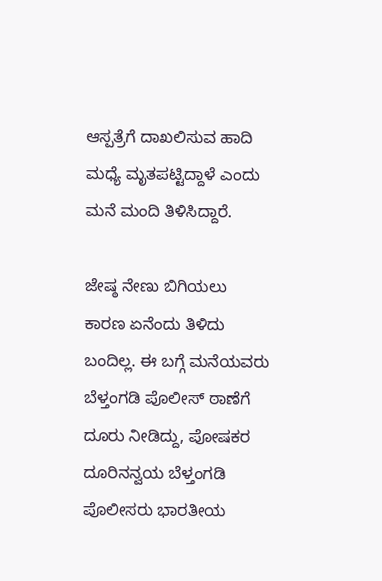ಆಸ್ಪತ್ರೆಗೆ ದಾಖಲಿಸುವ ಹಾದಿ ಮಧ್ಯೆ ಮೃತಪಟ್ಟಿದ್ದಾಳೆ ಎಂದು ಮನೆ ಮಂದಿ ತಿಳಿಸಿದ್ದಾರೆ.

ಜೇಷ್ಠ ನೇಣು ಬಿಗಿಯಲು ಕಾರಣ ಏನೆಂದು ತಿಳಿದು ಬಂದಿಲ್ಲ. ಈ ಬಗ್ಗೆ ಮನೆಯವರು ಬೆಳ್ತಂಗಡಿ ಪೊಲೀಸ್ ಠಾಣೆಗೆ ದೂರು ನೀಡಿದ್ದು, ಪೋಷಕರ ದೂರಿನನ್ವಯ ಬೆಳ್ತಂಗಡಿ ಪೊಲೀಸರು ಭಾರತೀಯ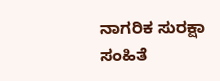ನಾಗರಿಕ ಸುರಕ್ಷಾ ಸಂಹಿತೆ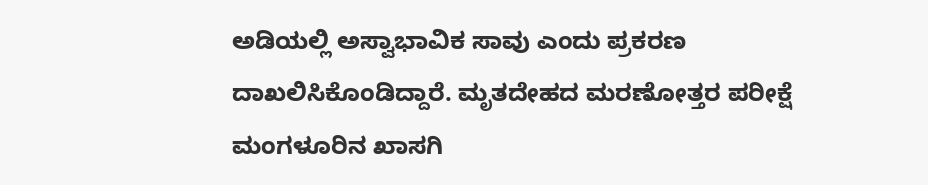ಅಡಿಯಲ್ಲಿ ಅಸ್ವಾಭಾವಿಕ ಸಾವು ಎಂದು ಪ್ರಕರಣ ದಾಖಲಿಸಿಕೊಂಡಿದ್ದಾರೆ. ಮೃತದೇಹದ ಮರಣೋತ್ತರ ಪರೀಕ್ಷೆ ಮಂಗಳೂರಿನ ಖಾಸಗಿ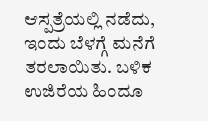ಆಸ್ಪತ್ರೆಯಲ್ಲಿ ನಡೆದು, ಇಂದು ಬೆಳಗ್ಗೆ ಮನೆಗೆ ತರಲಾಯಿತು. ಬಳಿಕ ಉಜಿರೆಯ ಹಿಂದೂ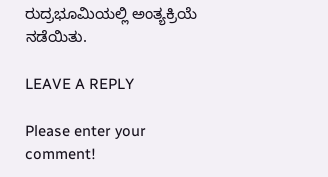ರುದ್ರಭೂಮಿಯಲ್ಲಿ ಅಂತ್ಯಕ್ರಿಯೆ ನಡೆಯಿತು.

LEAVE A REPLY

Please enter your comment!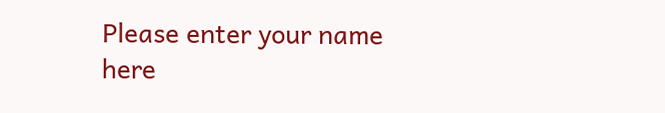Please enter your name here